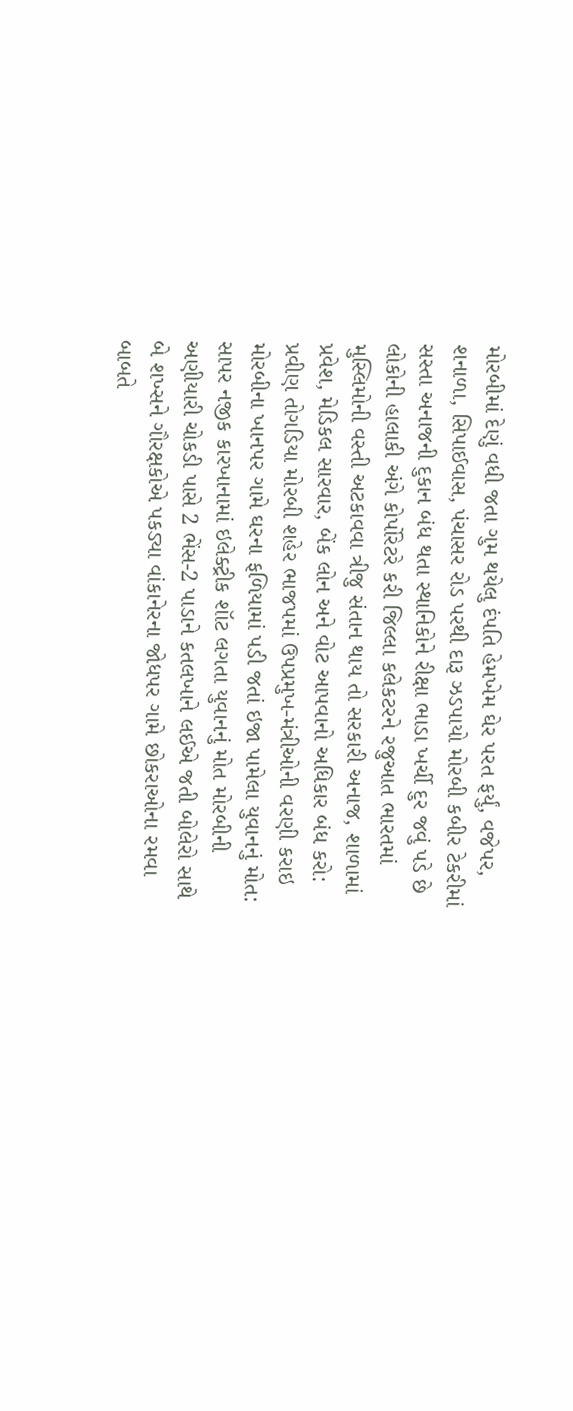મોરબીમાં દેણું વધી જતા ગુમ થયેલુ દંપતિ હેમખેમ ઘેર પરત ફર્યું, વજેપર, શનાળા, સિપાઈવાસ, પંચાસર રોડ પરથી દારૂ ઝડપાયો મોરબી કબીર ટેકરીમાં સસ્તા અનાજની દુકાન બંધ થતા સ્થાનિકોને રીક્ષા ભાડા ખર્ચી દુર જવું પડે છે લોકોની હાલાકી અંગે કોર્પોરેટરે કરી જિલ્લા કલેકટરને રજુઆત ભારતમાં મુસ્લિમોની વસ્તી અટકાવવા ત્રીજુ સંતાન થાય તો સરકારી અનાજ, શાળામાં પ્રવેશ, મેડિકલ સારવાર, બેંક લોન અને વોટ આપવાનો અધિકાર બંધ કરો: પ્રવીણ તોગડિયા મોરબી શહેર ભાજપમાં ઉપપ્રમુખ-મંત્રીઓની વરણી કરાઇ મોરબીના ખાનપર ગામે ઘરના ફળિયામાં પડી જતાં ઇજા પામેલા યુવાનનું મોત: સાપર નજીક કારખાનામાં ઇલેક્ટ્રીક શૉટ લગતા યુવાનનું મોત મોરબીની અણીયારી ચોકડી પાસે 2 ભેંસ-2 પાડાને કતલખાને લઈએ જતી બોલેરો સાથે બે શખ્સને ગૌરક્ષકોએ પકડ્યા વાંકાનેરના જોધપર ગામે છોકરાઓના રમવા બાબતે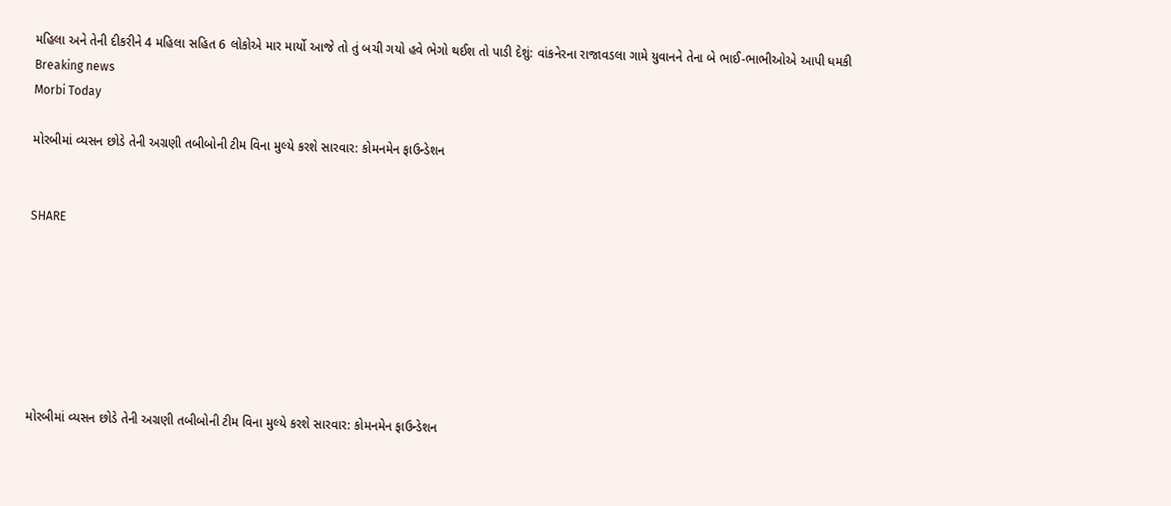મહિલા અને તેની દીકરીને 4 મહિલા સહિત 6 લોકોએ માર માર્યો આજે તો તું બચી ગયો હવે ભેગો થઈશ તો પાડી દેશું: વાંકનેરના રાજાવડલા ગામે યુવાનને તેના બે ભાઈ-ભાભીઓએ આપી ધમકી
Breaking news
Morbi Today

મોરબીમાં વ્યસન છોડે તેની અગ્રણી તબીબોની ટીમ વિના મુલ્યે કરશે સારવાર: કોમનમેન ફાઉન્ડેશન


SHARE







મોરબીમાં વ્યસન છોડે તેની અગ્રણી તબીબોની ટીમ વિના મુલ્યે કરશે સારવાર: કોમનમેન ફાઉન્ડેશન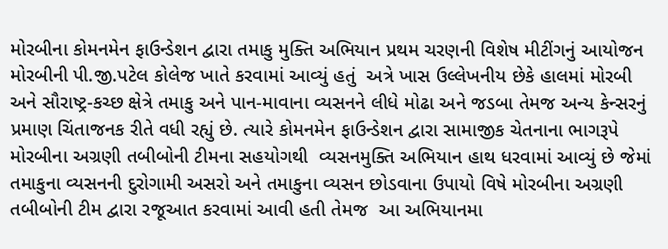મોરબીના કોમનમેન ફાઉન્ડેશન દ્વારા તમાકુ મુક્તિ અભિયાન પ્રથમ ચરણની વિશેષ મીટીંગનું આયોજન મોરબીની પી.જી.પટેલ કોલેજ ખાતે કરવામાં આવ્યું હતું  અત્રે ખાસ ઉલ્લેખનીય છેકે હાલમાં મોરબી અને સૌરાષ્ટ્ર-કચ્છ ક્ષેત્રે તમાકુ અને પાન-માવાના વ્યસનને લીધે મોઢા અને જડબા તેમજ અન્ય કેન્સરનું પ્રમાણ ચિંતાજનક રીતે વધી રહ્યું છે. ત્યારે કોમનમેન ફાઉન્ડેશન દ્વારા સામાજીક ચેતનાના ભાગરૂપે મોરબીના અગ્રણી તબીબોની ટીમના સહયોગથી  વ્યસનમુક્તિ અભિયાન હાથ ધરવામાં આવ્યું છે જેમાં તમાકુના વ્યસનની દુરોગામી અસરો અને તમાકુના વ્યસન છોડવાના ઉપાયો વિષે મોરબીના અગ્રણી તબીબોની ટીમ દ્વારા રજૂઆત કરવામાં આવી હતી તેમજ  આ અભિયાનમા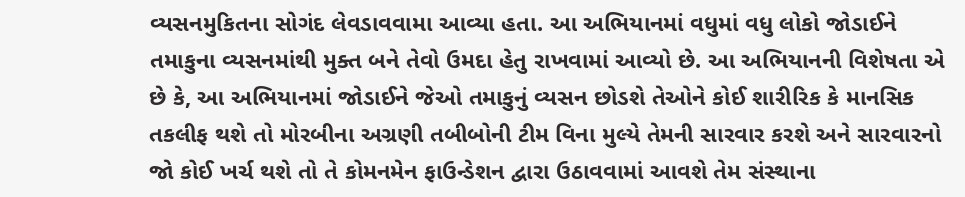વ્યસનમુકિતના સોગંદ લેવડાવવામા આવ્યા હતા. આ અભિયાનમાં વધુમાં વધુ લોકો જોડાઈને તમાકુના વ્યસનમાંથી મુક્ત બને તેવો ઉમદા હેતુ રાખવામાં આવ્યો છે. આ અભિયાનની વિશેષતા એ છે કે, આ અભિયાનમાં જોડાઈને જેઓ તમાકુનું વ્યસન છોડશે તેઓને કોઈ શારીરિક કે માનસિક તકલીફ થશે તો મોરબીના અગ્રણી તબીબોની ટીમ વિના મુલ્યે તેમની સારવાર કરશે અને સારવારનો જો કોઈ ખર્ચ થશે તો તે કોમનમેન ફાઉન્ડેશન દ્વારા ઉઠાવવામાં આવશે તેમ સંસ્થાના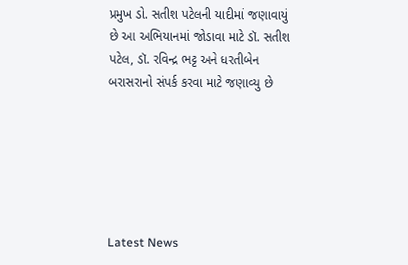પ્રમુખ ડો. સતીશ પટેલની યાદીમાં જણાવાયું છે આ અભિયાનમાં જોડાવા માટે ડૉ. સતીશ પટેલ, ડૉ. રવિન્દ્ર ભટ્ટ અને ધરતીબેન બરાસરાનો સંપર્ક કરવા માટે જણાવ્યુ છે






Latest News